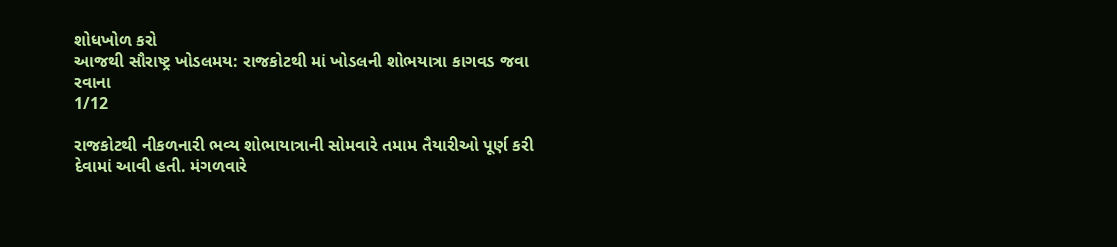શોધખોળ કરો
આજથી સૌરાષ્ટ્ર ખોડલમય: રાજકોટથી માં ખોડલની શોભયાત્રા કાગવડ જવા રવાના
1/12

રાજકોટથી નીકળનારી ભવ્ય શોભાયાત્રાની સોમવારે તમામ તૈયારીઓ પૂર્ણ કરી દેવામાં આવી હતી. મંગળવારે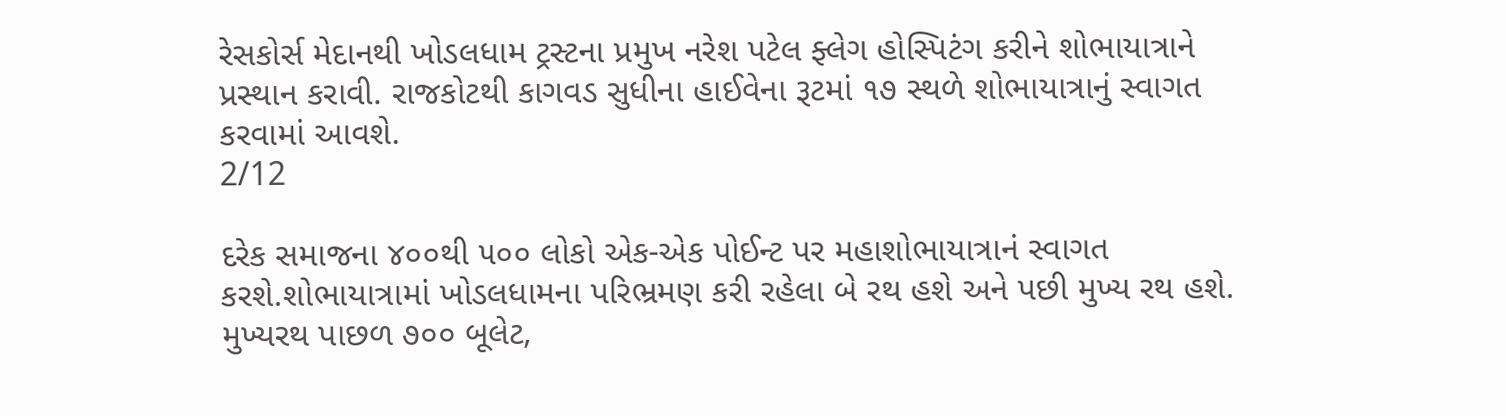રેસકોર્સ મેદાનથી ખોડલધામ ટ્રસ્ટના પ્રમુખ નરેશ પટેલ ફ્લેગ હોસ્પિટંગ કરીને શોભાયાત્રાને પ્રસ્થાન કરાવી. રાજકોટથી કાગવડ સુધીના હાઈવેના રૂટમાં ૧૭ સ્થળે શોભાયાત્રાનું સ્વાગત કરવામાં આવશે.
2/12

દરેક સમાજના ૪૦૦થી ૫૦૦ લોકો એક-એક પોઈન્ટ પર મહાશોભાયાત્રાનં સ્વાગત કરશે.શોભાયાત્રામાં ખોડલધામના પરિભ્રમણ કરી રહેલા બે રથ હશે અને પછી મુખ્ય રથ હશે. મુખ્યરથ પાછળ ૭૦૦ બૂલેટ,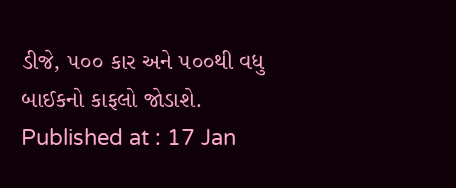ડીજે, ૫૦૦ કાર અને ૫૦૦થી વધુ બાઈકનો કાફલો જોડાશે.
Published at : 17 Jan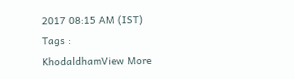2017 08:15 AM (IST)
Tags :
KhodaldhamView More